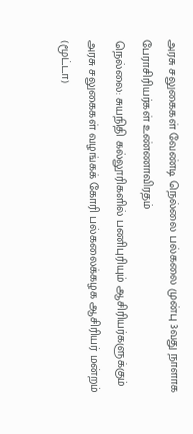அரசு சலுகைகள் வேண்டி நெல்லை பல்கலை முன்பு 3வது நாளாக பேராசிரியர்கள் உண்ணாவிரதம்
நெல்லை: சுயநிதி கல்லூரிகளில் பணிபுரியும் ஆசிரியர்களுக்கும் அரசு சலுகைகள் வழங்கக் கோரி பல்கலைக்கழக ஆசிரியர் மன்றம் (மூட்டா)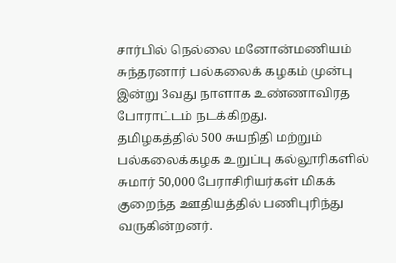சார்பில் நெல்லை மனோன்மணியம் சுந்தரனார் பல்கலைக் கழகம் முன்பு இன்று 3வது நாளாக உண்ணாவிரத போராட்டம் நடக்கிறது.
தமிழகத்தில் 500 சுயநிதி மற்றும் பல்கலைக்கழக உறுப்பு கல்லூரிகளில் சுமார் 50,000 பேராசிரியர்கள் மிகக் குறைந்த ஊதியத்தில் பணிபுரிந்து வருகின்றனர்.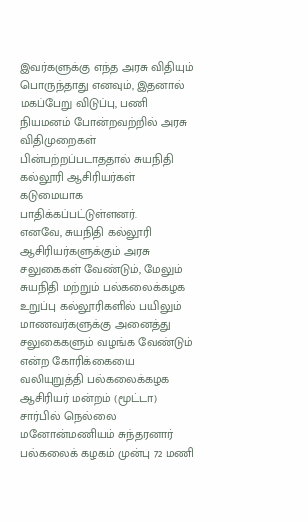இவர்களுக்கு எந்த அரசு விதியும் பொருந்தாது எனவும், இதனால் மகப்பேறு விடுப்பு, பணி நியமனம் போன்றவற்றில் அரசு விதிமுறைகள் பின்பற்றப்படாததால் சுயநிதி கல்லூரி ஆசிரியர்கள் கடுமையாக பாதிக்கப்பட்டுள்ளனர்.
எனவே, சுயநிதி கல்லூரி ஆசிரியர்களுக்கும் அரசு சலுகைகள் வேண்டும், மேலும் சுயநிதி மற்றும் பல்கலைக்கழக உறுப்பு கல்லூரிகளில் பயிலும் மாணவர்களுக்கு அனைத்து சலுகைகளும் வழங்க வேண்டும் என்ற கோரிக்கையை வலியுறுத்தி பல்கலைக்கழக ஆசிரியர் மன்றம் (மூட்டா) சார்பில் நெல்லை மனோன்மணியம் சுந்தரனார் பல்கலைக் கழகம் முன்பு 72 மணி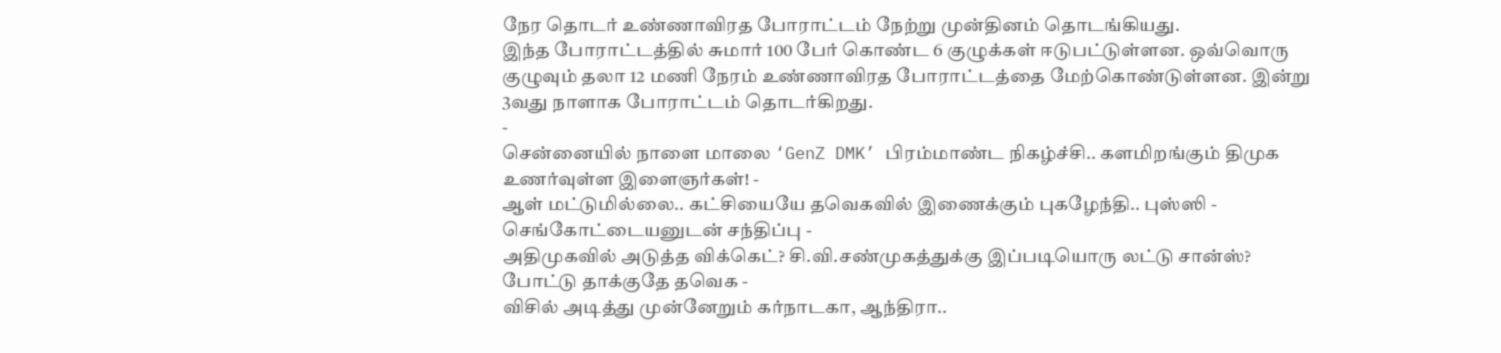நேர தொடர் உண்ணாவிரத போராட்டம் நேற்று முன்தினம் தொடங்கியது.
இந்த போராட்டத்தில் சுமார் 100 பேர் கொண்ட 6 குழுக்கள் ஈடுபட்டுள்ளன. ஒவ்வொரு குழுவும் தலா 12 மணி நேரம் உண்ணாவிரத போராட்டத்தை மேற்கொண்டுள்ளன. இன்று 3வது நாளாக போராட்டம் தொடர்கிறது.
-
சென்னையில் நாளை மாலை ‘GenZ DMK’ பிரம்மாண்ட நிகழ்ச்சி.. களமிறங்கும் திமுக உணர்வுள்ள இளைஞர்கள்! -
ஆள் மட்டுமில்லை.. கட்சியையே தவெகவில் இணைக்கும் புகழேந்தி.. புஸ்ஸி - செங்கோட்டையனுடன் சந்திப்பு -
அதிமுகவில் அடுத்த விக்கெட்? சி.வி.சண்முகத்துக்கு இப்படியொரு லட்டு சான்ஸ்? போட்டு தாக்குதே தவெக -
விசில் அடித்து முன்னேறும் கர்நாடகா, ஆந்திரா..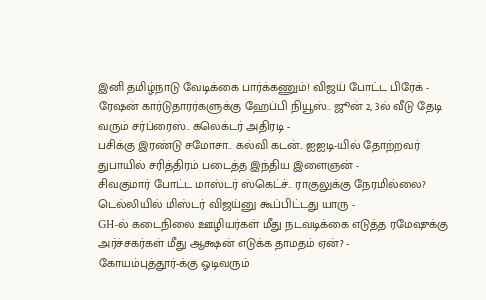இனி தமிழ்நாடு வேடிக்கை பார்க்கணும்! விஜய் போட்ட பிரேக் -
ரேஷன் கார்டுதாரர்களுக்கு ஹேப்பி நியூஸ்.. ஜூன் 2, 3ல் வீடு தேடி வரும் சர்ப்ரைஸ்.. கலெக்டர் அதிரடி -
பசிக்கு இரண்டு சமோசா.. கல்வி கடன்.. ஐஐடி-யில் தோற்றவர் துபாயில் சரித்திரம் படைத்த இந்திய இளைஞன் -
சிவகுமார் போட்ட மாஸ்டர் ஸ்கெட்ச்.. ராகுலுக்கு நேரமில்லை? டெல்லியில் மிஸ்டர் விஜய்னு கூப்பிட்டது யாரு -
GH-ல் கடைநிலை ஊழியர்கள் மீது நடவடிக்கை எடுத்த ரமேஷுக்கு அர்ச்சகர்கள் மீது ஆக்ஷன் எடுக்க தாமதம் ஏன்? -
கோயம்புத்தூர்-க்கு ஓடிவரும்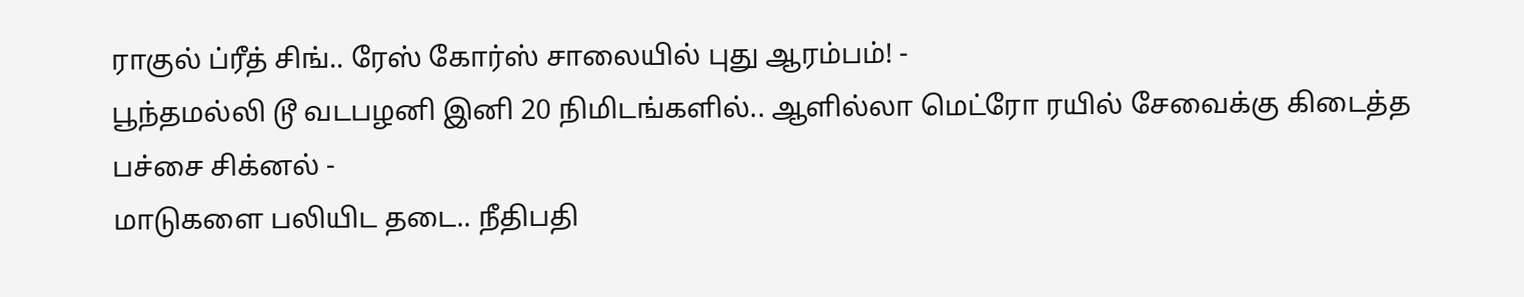ராகுல் ப்ரீத் சிங்.. ரேஸ் கோர்ஸ் சாலையில் புது ஆரம்பம்! -
பூந்தமல்லி டூ வடபழனி இனி 20 நிமிடங்களில்.. ஆளில்லா மெட்ரோ ரயில் சேவைக்கு கிடைத்த பச்சை சிக்னல் -
மாடுகளை பலியிட தடை.. நீதிபதி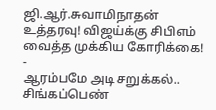ஜி.ஆர்.சுவாமிநாதன் உத்தரவு! விஜய்க்கு சிபிஎம் வைத்த முக்கிய கோரிக்கை! -
ஆரம்பமே அடி சறுக்கல்.. சிங்கப்பெண்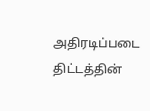அதிரடிப்படை திட்டத்தின்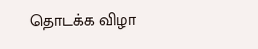தொடக்க விழா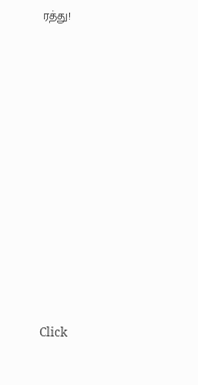ரத்து!












Click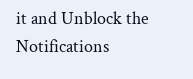it and Unblock the Notifications